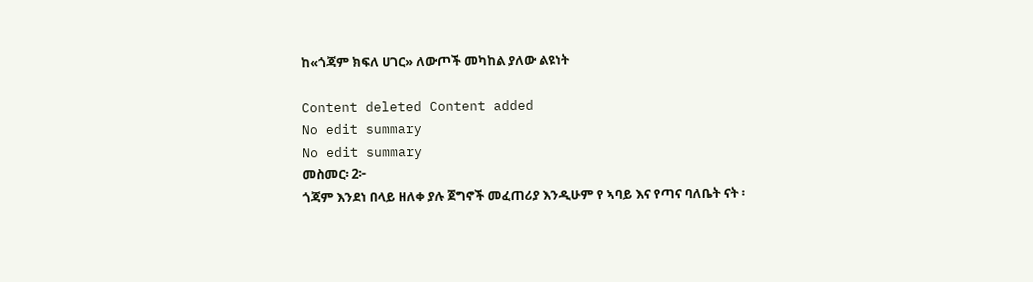ከ«ጎጃም ክፍለ ሀገር» ለውጦች መካከል ያለው ልዩነት

Content deleted Content added
No edit summary
No edit summary
መስመር፡ 2፦
ጎጃም እንደነ በላይ ዘለቀ ያሉ ጀግኖች መፈጠሪያ እንዲሁም የ ኣባይ እና የጣና ባለቤት ናት ፡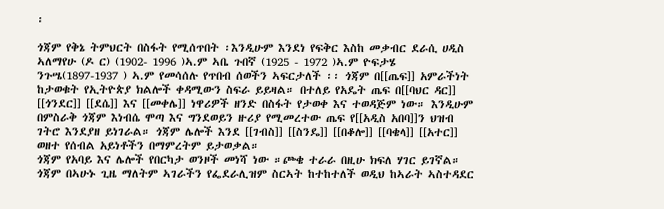፡

ጎጃም የቅኔ ትምህርት በስፋት የሚሰጥበት ፡እንዲሁም እንደነ የፍቅር እስከ መቃብር ደራሲ ሀዲስ ኣለማየሁ (ዶ ር) (1902- 1996 )ኣ.ም ኣቤ ጉበኛ (1925 - 1972 )ኣ.ም ዮፍታሄ ንጉሤ(1897-1937 ) ኣ.ም የመሳሰሉ የጥበብ ሰወችን ኣፍርታለች ፡፡ ጎጃም በ[[ጤፍ]] አምራችነት ከታወቁት የኢትዮጵያ ክልሎች ቀዳሚውን ስፍራ ይይዛል። በተለይ የአዴት ጤፍ በ[[ባህር ዳር]] [[ጎንደር]] [[ደሴ]] እና [[መቀሌ]] ነዋሪዎች ዘንድ በስፋት የታወቀ እና ተወዳጅም ነው። እንዲሁም በምስራቅ ጎጃም እነብሴ ሞጣ እና ግንደወይን ዙሪያ የሚመረተው ጤፍ የ[[አዲስ አበባ]]ን ህዝብ ገትሮ እንደያዘ ይነገራል። ጎጃም ሌሎች እንደ [[ገብስ]] [[ስንዴ]] [[በቆሎ]] [[ባቄላ]] [[አተር]] ወዘተ የሰብል አይነቶችን በማምረትም ይታወቃል።
ጎጃም የአባይ እና ሌሎች የበርካታ ወንዞች መነሻ ነው ።ጮቄ ተራራ በዚሁ ክፍለ ሃገር ይገኛል።
ጎጃም በኣሁኑ ጊዜ ማለትም ኣገራችን የፌደራሊዝም ስርኣት ከተከተለች ወዲህ ከኣራት ኣስተዳደር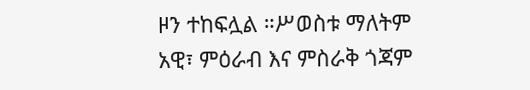ዞን ተከፍሏል ።ሥወስቱ ማለትም አዊ፣ ምዕራብ እና ምስራቅ ጎጃም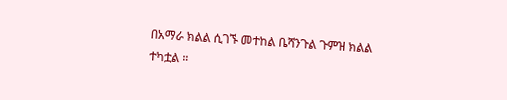በአማራ ክልል ሲገኙ መተከል ቤሻንጉል ጉምዝ ክልል ተካቷል ።